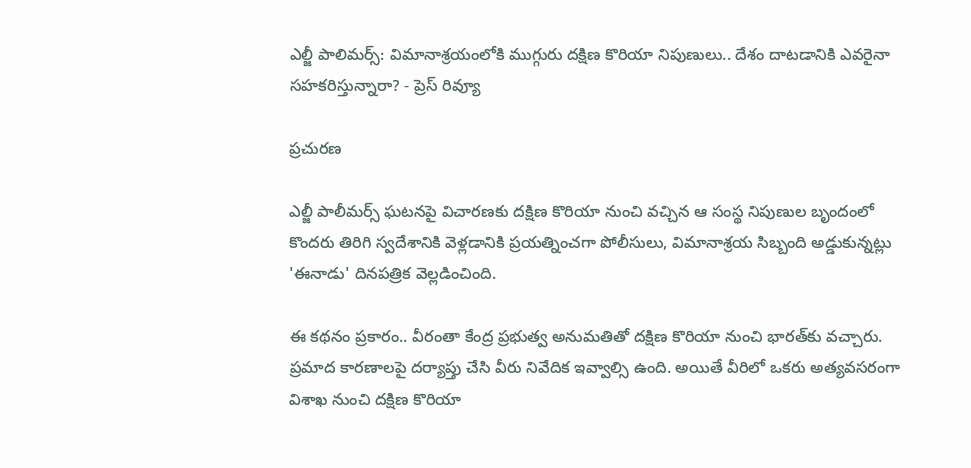ఎల్జీ పాలిమర్స్: విమానాశ్రయంలోకి ముగ్గురు దక్షిణ కొరియా నిపుణులు.. దేశం దాటడానికి ఎవరైనా సహకరిస్తున్నారా? - ప్రెస్ రివ్యూ

ప్రచురణ

ఎల్జీ పాలీమర్స్ ఘటనపై విచారణకు దక్షిణ కొరియా నుంచి వచ్చిన ఆ సంస్థ నిపుణుల బృందంలో కొందరు తిరిగి స్వదేశానికి వెళ్లడానికి ప్రయత్నించగా పోలీసులు, విమానాశ్రయ సిబ్బంది అడ్డుకున్నట్లు 'ఈనాడు' దినపత్రిక వెల్లడించింది.

ఈ కథనం ప్రకారం.. వీరంతా కేంద్ర ప్రభుత్వ అనుమతితో దక్షిణ కొరియా నుంచి భారత్‌కు వచ్చారు. ప్రమాద కారణాలపై దర్యాప్తు చేసి వీరు నివేదిక ఇవ్వాల్సి ఉంది. అయితే వీరిలో ఒకరు అత్యవసరంగా విశాఖ నుంచి దక్షిణ కొరియా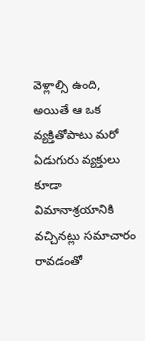వెళ్లాల్సి ఉంది, అయితే ఆ ఒక వ్యక్తితోపాటు మరో ఏడుగురు వ్యక్తులు కూడా విమానాశ్రయానికి వచ్చినట్లు సమాచారం రావడంతో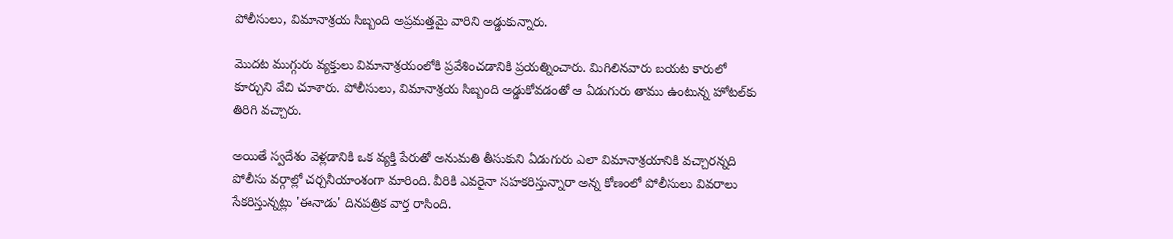పోలీసులు, విమానాశ్రయ సిబ్బంది అప్రమత్తమై వారిని అడ్డుకున్నారు.

మొదట ముగ్గురు వ్యక్తులు విమానాశ్రయంలోకి ప్రవేశించడానికి ప్రయత్నించారు. మిగిలినవారు బయట కారులో కూర్చుని వేచి చూశారు. పోలీసులు, విమానాశ్రయ సిబ్బంది అడ్డుకోవడంతో ఆ ఏడుగురు తాము ఉంటున్న హోటల్‌కు తిరిగి వచ్చారు.

అయితే స్వదేశం వెళ్లడానికి ఒక వ్యక్తి పేరుతో అనుమతి తీసుకుని ఏడుగురు ఎలా విమానాశ్రయానికి వచ్చారన్నది పోలీసు వర్గాల్లో చర్చనీయాంశంగా మారింది. వీరికి ఎవరైనా సహకరిస్తున్నారా అన్న కోణంలో పోలీసులు వివరాలు సేకరిస్తున్నట్లు 'ఈనాడు' దినపత్రిక వార్త రాసింది.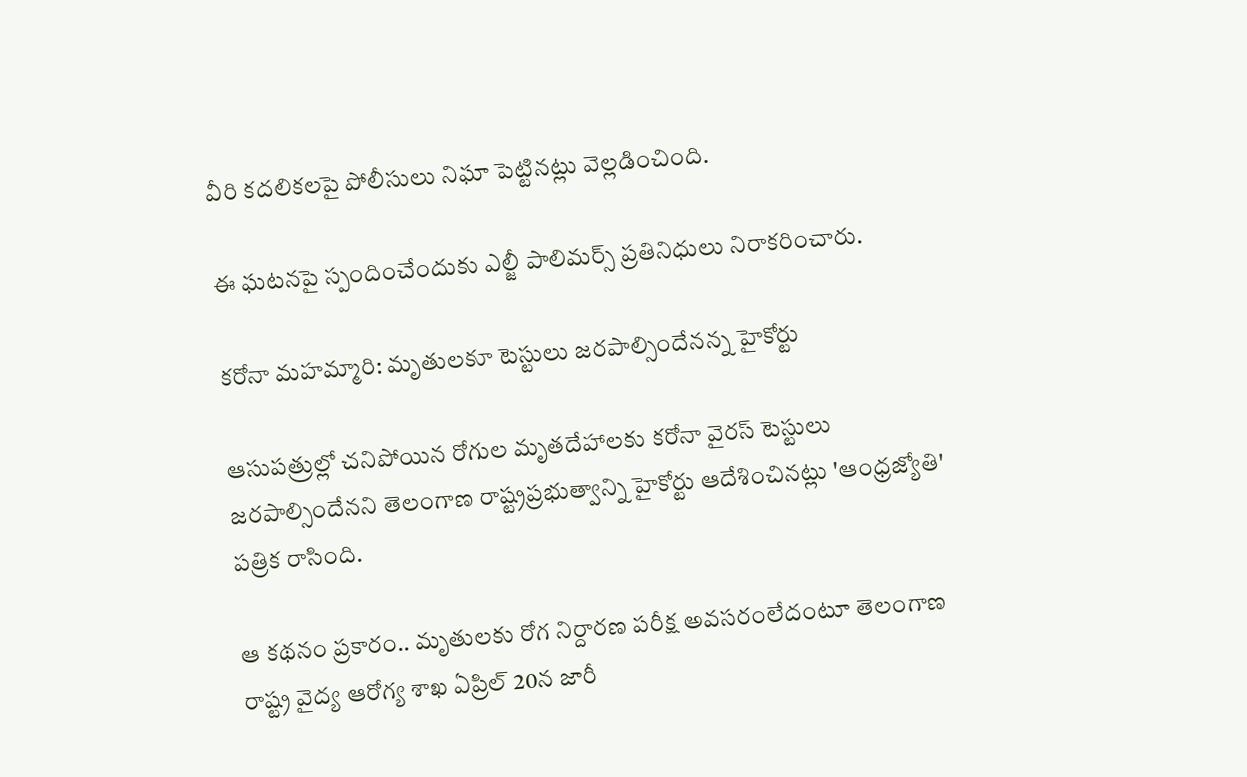వీరి కదలికలపై పోలీసులు నిఘా పెట్టినట్లు వెల్లడించింది.

ఈ ఘటనపై స్పందించేందుకు ఎల్జీ పాలిమర్స్ ప్రతినిధులు నిరాకరించారు.

కరోనా మహమ్మారి: మృతులకూ టెస్టులు జరపాల్సిందేనన్న హైకోర్టు

ఆసుపత్రుల్లో చనిపోయిన రోగుల మృతదేహాలకు కరోనా వైరస్‌ టెస్టులు జరపాల్సిందేనని తెలంగాణ రాష్ట్రప్రభుత్వాన్ని హైకోర్టు ఆదేశించినట్లు 'ఆంధ్రజ్యోతి' పత్రిక రాసింది.

ఆ కథనం ప్రకారం.. మృతులకు రోగ నిర్దారణ పరీక్ష అవసరంలేదంటూ తెలంగాణ రాష్ట్ర వైద్య ఆరోగ్య శాఖ ఏప్రిల్ 20న జారీ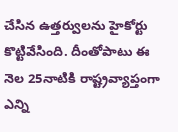చేసిన ఉత్తర్వులను హైకోర్టు కొట్టివేసింది. దీంతోపాటు ఈ నెల 25నాటికి రాష్ట్రవ్యాప్తంగా ఎన్ని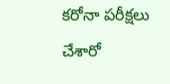కరోనా పరీక్షలు చేశారో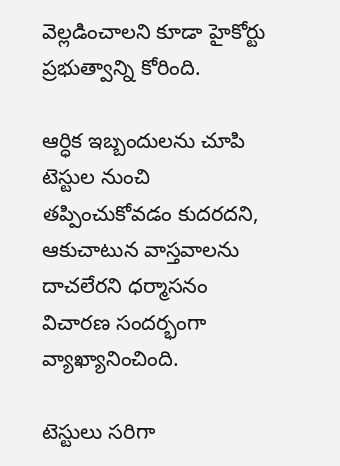వెల్లడించాలని కూడా హైకోర్టు ప్రభుత్వాన్ని కోరింది.

ఆర్ధిక ఇబ్బందులను చూపి టెస్టుల నుంచి తప్పించుకోవడం కుదరదని, ఆకుచాటున వాస్తవాలను దాచలేరని ధర్మాసనం విచారణ సందర్భంగా వ్యాఖ్యానించింది.

టెస్టులు సరిగా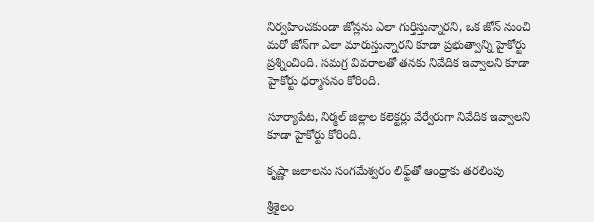నిర్వహించకుండా జోన్లను ఎలా గుర్తిస్తున్నారని, ఒక జోన్‌ నుంచి మరో జోన్‌గా ఎలా మారుస్తున్నారని కూడా ప్రభుత్వాన్ని హైకోర్టు ప్రశ్నించింది. సమగ్ర వివరాలతో తనకు నివేదిక ఇవ్వాలని కూడా హైకోర్టు ధర్మాసనం కోరింది.

సూర్యాపేట, నిర్మల్‌ జిల్లాల కలెక్టర్లు వేర్వేరుగా నివేదిక ఇవ్వాలని కూడా హైకోర్టు కోరింది.

కృష్ణా జలాలను సంగమేశ్వరం లిఫ్ట్‌తో ఆంధ్రాకు తరలింపు

శ్రీశైలం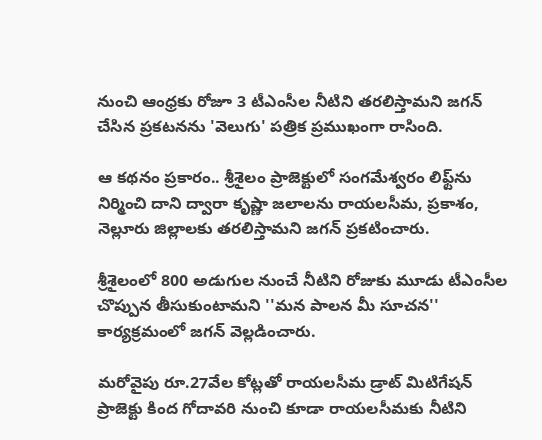నుంచి ఆంధ్రకు రోజూ 3 టీఎంసీల నీటిని తరలిస్తామని జగన్‌ చేసిన ప్రకటనను 'వెలుగు' పత్రిక ప్రముఖంగా రాసింది.

ఆ కథనం ప్రకారం.. శ్రీశైలం ప్రాజెక్టులో సంగమేశ్వరం లిఫ్ట్‌ను నిర్మించి దాని ద్వారా కృష్ణా జలాలను రాయలసీమ, ప్రకాశం, నెల్లూరు జిల్లాలకు తరలిస్తామని జగన్‌ ప్రకటించారు.

శ్రీశైలంలో 800 అడుగుల నుంచే నీటిని రోజుకు మూడు టీఎంసీల చొప్పున తీసుకుంటామని ''మన పాలన మీ సూచన'' కార్యక్రమంలో జగన్‌ వెల్లడించారు.

మరోవైపు రూ.27వేల కోట్లతో రాయలసీమ డ్రాట్‌ మిటిగేషన్‌ ప్రాజెక్టు కింద గోదావరి నుంచి కూడా రాయలసీమకు నీటిని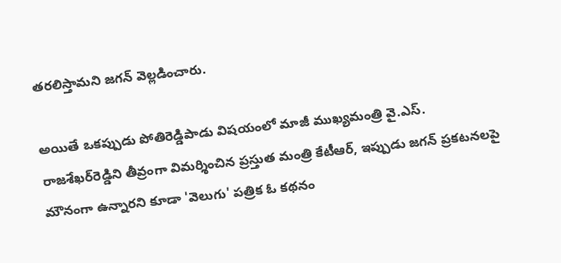తరలిస్తామని జగన్‌ వెల్లడించారు.

అయితే ఒకప్పుడు పోతిరెడ్డిపాడు విషయంలో మాజీ ముఖ్యమంత్రి వై.ఎస్‌. రాజశేఖర్‌రెడ్డిని తీవ్రంగా విమర్శించిన ప్రస్తుత మంత్రి కేటీఆర్‌, ఇప్పుడు జగన్‌ ప్రకటనలపై మౌనంగా ఉన్నారని కూడా 'వెలుగు' పత్రిక ఓ కథనం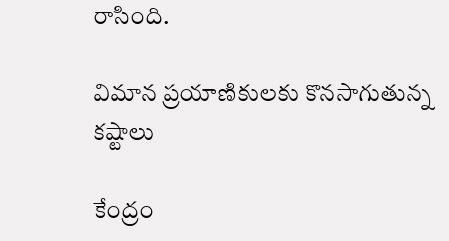రాసింది.

విమాన ప్రయాణికులకు కొనసాగుతున్న కష్టాలు

కేంద్రం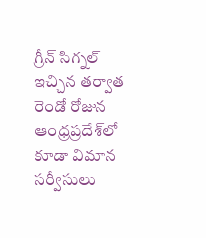గ్రీన్‌ సిగ్నల్‌ ఇచ్చిన తర్వాత రెండో రోజున ఆంధ్రప్రదేశ్‌లో కూడా విమాన సర్వీసులు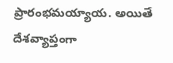ప్రారంభమయ్యాయ. అయితే దేశవ్యాప్తంగా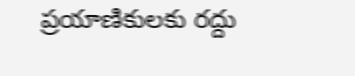ప్రయాణికులకు రద్దు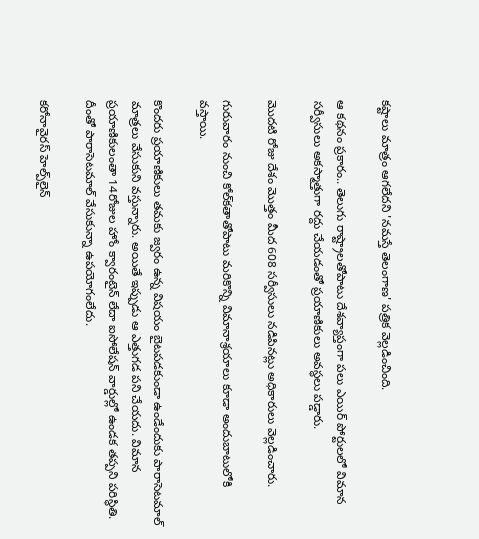కష్టాలు మాత్రం ఆగలేదని 'నమస్తే తెలంగాణ' పత్రిక వెల్లడించింది.

ఆ కథనం ప్రకారం.. తెలుగు రాష్ట్రాలతోపాటు దేశవ్యాప్తంగా పలు ఎయిర్‌ పోర్టులలో విమాన సర్వీసులు అకస్మాత్తుగా రద్దు చేయడంతో ప్రయాణికులు అవస్థలు పడ్డారు.

మొదటి రోజు దేశం మొత్తం మీద 608 సర్వీసులు నడిపినట్లు అధికారులు వెల్లడించారు.

గురువారం నుంచి కోల్‌కతాతోపాటు మరికొన్ని విమానాశ్రయాలు కూడా అందుబాటులోకి వస్తాయి.

కొందరు ప్రయాణికులు తమకు జ్వరం ఉన్న విషయం బైటపడకుండా ఉండేందుకు పారాసెటమాల్ మాత్రలు వేసుకుని వస్తున్నారు. అయితే ఇప్పుడు ఆ ఎత్తుగడ పని చేయదు. విమాన ప్రయాణికులంతా 14రోజుల హోం క్వారంటైన్‌ లేదా ఐసోలేషన్‌ వార్డుల్లో ఉండక తప్పని పరిస్థితి. దీంతో పారాసెటమాల్‌ వేసుకున్నా ఉపయోగంలేదు.

కరోనావైరస్ హెల్ప్‌లైన్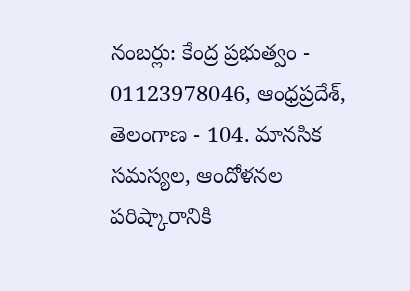నంబర్లు: కేంద్ర ప్రభుత్వం - 01123978046, ఆంధ్రప్రదేశ్, తెలంగాణ - 104. మానసిక సమస్యల, ఆందోళనల పరిష్కారానికి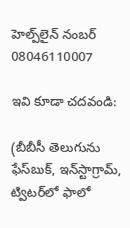హెల్ప్‌లైన్ నంబర్ 08046110007

ఇవి కూడా చదవండి:

(బీబీసీ తెలుగును ఫేస్‌బుక్, ఇన్‌స్టాగ్రామ్‌, ట్విటర్‌లో ఫాలో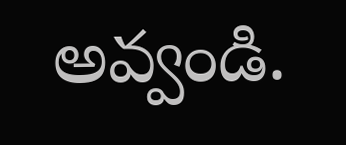అవ్వండి.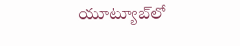యూట్యూబ్‌లో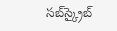సబ్‌స్క్రైబ్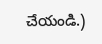చేయండి.)